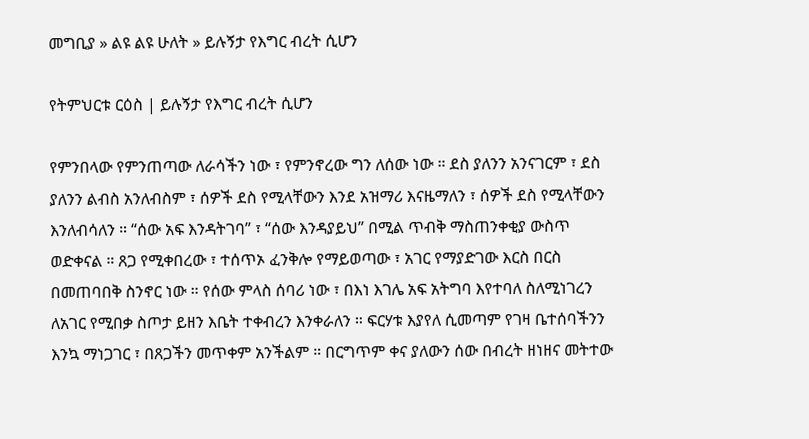መግቢያ » ልዩ ልዩ ሁለት » ይሉኝታ የእግር ብረት ሲሆን

የትምህርቱ ርዕስ | ይሉኝታ የእግር ብረት ሲሆን

የምንበላው የምንጠጣው ለራሳችን ነው ፣ የምንኖረው ግን ለሰው ነው ። ደስ ያለንን አንናገርም ፣ ደስ ያለንን ልብስ አንለብስም ፣ ሰዎች ደስ የሚላቸውን እንደ አዝማሪ እናዜማለን ፣ ሰዎች ደስ የሚላቸውን እንለብሳለን ። “ሰው አፍ እንዳትገባ” ፣ “ሰው እንዳያይህ” በሚል ጥብቅ ማስጠንቀቂያ ውስጥ ወድቀናል ። ጸጋ የሚቀበረው ፣ ተሰጥኦ ፈንቅሎ የማይወጣው ፣ አገር የማያድገው እርስ በርስ በመጠባበቅ ስንኖር ነው ። የሰው ምላስ ሰባሪ ነው ፣ በእነ እገሌ አፍ አትግባ እየተባለ ስለሚነገረን ለአገር የሚበቃ ስጦታ ይዘን እቤት ተቀብረን እንቀራለን ። ፍርሃቱ እያየለ ሲመጣም የገዛ ቤተሰባችንን እንኳ ማነጋገር ፣ በጸጋችን መጥቀም አንችልም ። በርግጥም ቀና ያለውን ሰው በብረት ዘነዘና መትተው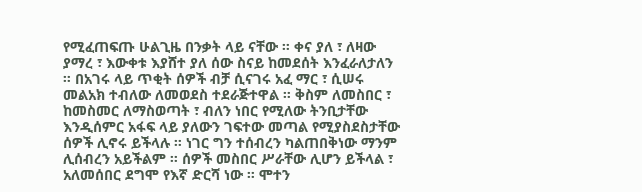የሚፈጠፍጡ ሁልጊዜ በንቃት ላይ ናቸው ። ቀና ያለ ፣ ለዛው ያማረ ፣ እውቀቱ እያሸተ ያለ ሰው ስናይ ከመደሰት እንፈራለታለን ። በአገሩ ላይ ጥቂት ሰዎች ብቻ ሲናገሩ አፈ ማር ፣ ሲሠሩ መልአክ ተብለው ለመወደስ ተደራጅተዋል ። ቅስም ለመስበር ፣ ከመስመር ለማስወጣት ፣ ብለን ነበር የሚለው ትንቢታቸው እንዲሰምር አፋፍ ላይ ያለውን ገፍተው መጣል የሚያስደስታቸው ሰዎች ሊኖሩ ይችላሉ ። ነገር ግን ተሰብረን ካልጠበቅነው ማንም ሊሰብረን አይችልም ። ሰዎች መስበር ሥራቸው ሊሆን ይችላል ፣ አለመሰበር ደግሞ የእኛ ድርሻ ነው ። ሞተን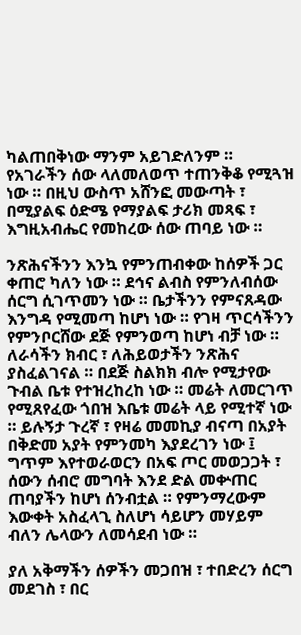ካልጠበቅነው ማንም አይገድለንም ። የአገራችን ሰው ላለመለወጥ ተጠንቅቆ የሚጓዝ ነው ። በዚህ ውስጥ አሸንፎ መውጣት ፣ በሚያልፍ ዕድሜ የማያልፍ ታሪክ መጻፍ ፣ እግዚአብሔር የመከረው ሰው ጠባይ ነው ።

ንጽሕናችንን እንኳ የምንጠብቀው ከሰዎች ጋር ቀጠሮ ካለን ነው ። ደኅና ልብስ የምንለብሰው ሰርግ ሲገጥመን ነው ። ቤታችንን የምናጸዳው እንግዳ የሚመጣ ከሆነ ነው ። የገዛ ጥርሳችንን የምንቦርሸው ደጅ የምንወጣ ከሆነ ብቻ ነው ። ለራሳችን ክብር ፣ ለሕይወታችን ንጽሕና ያስፈልገናል ። በደጅ ስልክክ ብሎ የሚታየው ጉብል ቤቱ የተዝረከረከ ነው ። መሬት ለመርገጥ የሚጸየፈው ጎበዝ እቤቱ መሬት ላይ የሚተኛ ነው ። ይሉኝታ ጉረኛ ፣ የዛሬ መመኪያ ብናጣ በአያት በቅድመ አያት የምንመካ እያደረገን ነው ፤ ግጥም እየተወራወርን በአፍ ጦር መወጋጋት ፣ ሰውን ሰብሮ መግባት እንደ ድል መቍጠር ጠባያችን ከሆነ ሰንብቷል ። የምንማረውም እውቀት አስፈላጊ ስለሆነ ሳይሆን መሃይም ብለን ሌላውን ለመሳደብ ነው ።

ያለ አቅማችን ሰዎችን መጋበዝ ፣ ተበድረን ሰርግ መደገስ ፣ በር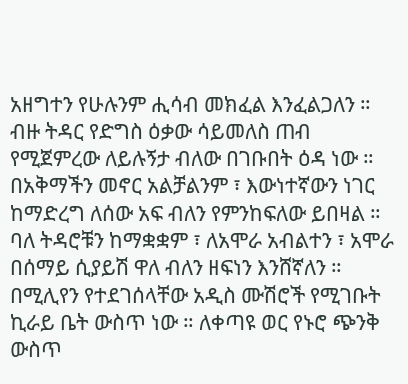አዘግተን የሁሉንም ሒሳብ መክፈል እንፈልጋለን ። ብዙ ትዳር የድግስ ዕቃው ሳይመለስ ጠብ የሚጀምረው ለይሉኝታ ብለው በገቡበት ዕዳ ነው ። በአቅማችን መኖር አልቻልንም ፣ እውነተኛውን ነገር ከማድረግ ለሰው አፍ ብለን የምንከፍለው ይበዛል ። ባለ ትዳሮቹን ከማቋቋም ፣ ለአሞራ አብልተን ፣ አሞራ በሰማይ ሲያይሽ ዋለ ብለን ዘፍነን እንሸኛለን ። በሚሊየን የተደገሰላቸው አዲስ ሙሽሮች የሚገቡት ኪራይ ቤት ውስጥ ነው ። ለቀጣዩ ወር የኑሮ ጭንቅ ውስጥ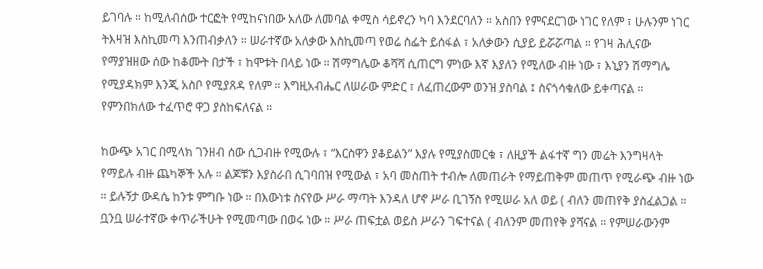ይገባሉ ። ከሚለብሰው ተርፎት የሚከናነበው አለው ለመባል ቀሚስ ሳይኖረን ካባ እንደርባለን ። አስበን የምናደርገው ነገር የለም ፣ ሁሉንም ነገር ትእዛዝ እስኪመጣ እንጠብቃለን ። ሠራተኛው አለቃው እስኪመጣ የወሬ ስፌት ይሰፋል ፣ አለቃውን ሲያይ ይሯሯጣል ። የገዛ ሕሊናው የማያዝዘው ሰው ከቆሙት በታች ፣ ከሞቱት በላይ ነው ። ሽማግሌው ቆሻሻ ሲጠርግ ምነው እኛ እያለን የሚለው ብዙ ነው ፣ እኒያን ሽማግሌ የሚያዳክም እንጂ አስቦ የሚያጸዳ የለም ። እግዚአብሔር ለሠራው ምድር ፣ ለፈጠረውም ወንዝ ያስባል ፤ ስናጎሳቁለው ይቀጣናል ። የምንበክለው ተፈጥሮ ዋጋ ያስከፍለናል ።

ከውጭ አገር በሚላክ ገንዘብ ሰው ሲጋብዙ የሚውሉ ፣ “እርስዋን ያቆይልን” እያሉ የሚያስመርቁ ፣ ለዚያች ልፋተኛ ግን መሬት እንግዛላት የማይሉ ብዙ ጨካኞች አሉ ። ልጆቹን እያስራበ ሲገባበዝ የሚውል ፣ አባ መስጠት ተብሎ ለመጠራት የማይጠቅም መጠጥ የሚራጭ ብዙ ነው ። ይሉኝታ ውዳሴ ከንቱ ምግቡ ነው ። በእውነቱ ስናየው ሥራ ማጣት እንዳለ ሆኖ ሥራ ቢገኝስ የሚሠራ አለ ወይ ( ብለን መጠየቅ ያስፈልጋል ። ቧንቧ ሠራተኛው ቀጥራችሁት የሚመጣው በወሩ ነው ። ሥራ ጠፍቷል ወይስ ሥራን ገፍተናል ( ብለንም መጠየቅ ያሻናል ። የምሠራውንም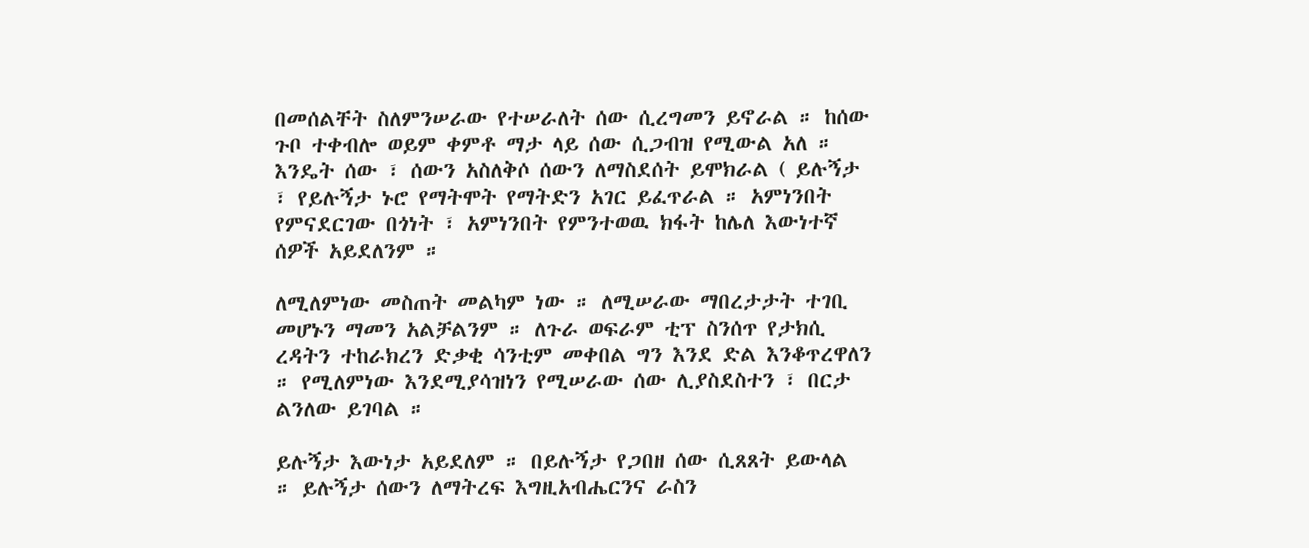በመሰልቸት ስለምንሠራው የተሠራለት ሰው ሲረግመን ይኖራል ። ከሰው ጉቦ ተቀብሎ ወይም ቀምቶ ማታ ላይ ሰው ሲጋብዝ የሚውል አለ ። እንዴት ሰው ፣ ሰውን አስለቅሶ ሰውን ለማስደሰት ይሞክራል ( ይሉኝታ ፣ የይሉኝታ ኑሮ የማትሞት የማትድን አገር ይፈጥራል ። አምነንበት የምናደርገው በጎነት ፣ አምነንበት የምንተወዉ ክፋት ከሌለ እውነተኛ ሰዎች አይደለንም ።

ለሚለምነው መስጠት መልካም ነው ። ለሚሠራው ማበረታታት ተገቢ መሆኑን ማመን አልቻልንም ። ለጉራ ወፍራም ቲፕ ስንሰጥ የታክሲ ረዳትን ተከራክረን ድቃቂ ሳንቲም መቀበል ግን እንደ ድል እንቆጥረዋለን ። የሚለምነው እንደሚያሳዝነን የሚሠራው ሰው ሊያስደስተን ፣ በርታ ልንለው ይገባል ።

ይሉኝታ እውነታ አይደለም ። በይሉኝታ የጋበዘ ሰው ሲጸጸት ይውላል ። ይሉኝታ ሰውን ለማትረፍ እግዚአብሔርንና ራስን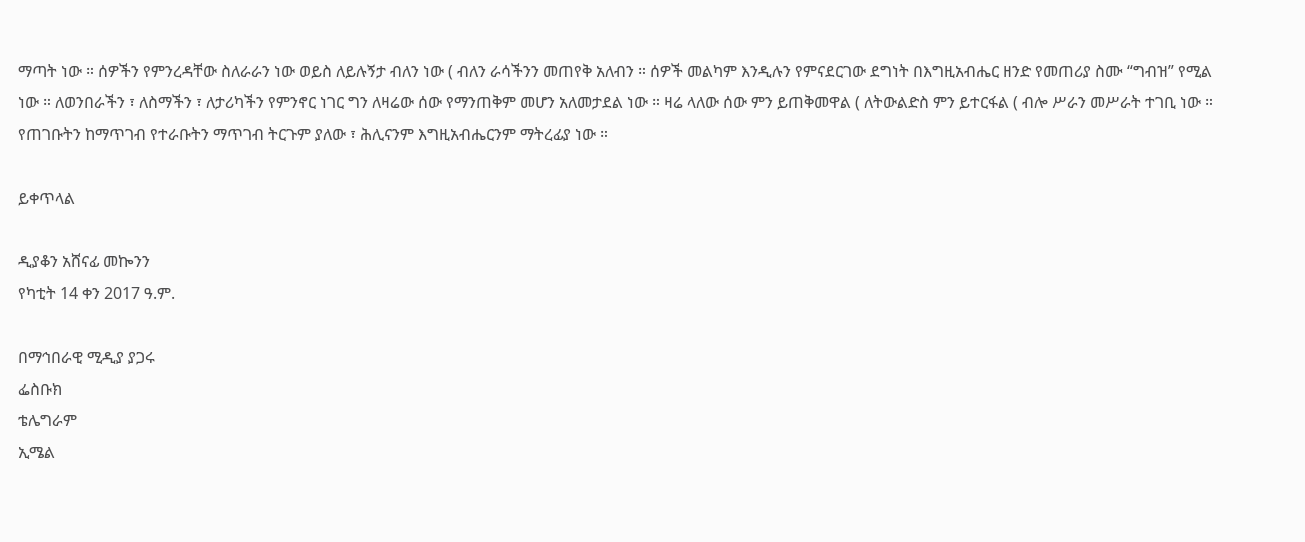ማጣት ነው ። ሰዎችን የምንረዳቸው ስለራራን ነው ወይስ ለይሉኝታ ብለን ነው ( ብለን ራሳችንን መጠየቅ አለብን ። ሰዎች መልካም እንዲሉን የምናደርገው ደግነት በእግዚአብሔር ዘንድ የመጠሪያ ስሙ “ግብዝ” የሚል ነው ። ለወንበራችን ፣ ለስማችን ፣ ለታሪካችን የምንኖር ነገር ግን ለዛሬው ሰው የማንጠቅም መሆን አለመታደል ነው ። ዛሬ ላለው ሰው ምን ይጠቅመዋል ( ለትውልድስ ምን ይተርፋል ( ብሎ ሥራን መሥራት ተገቢ ነው ። የጠገቡትን ከማጥገብ የተራቡትን ማጥገብ ትርጉም ያለው ፣ ሕሊናንም እግዚአብሔርንም ማትረፊያ ነው ።

ይቀጥላል

ዲያቆን አሸናፊ መኰንን
የካቲት 14 ቀን 2017 ዓ.ም.

በማኅበራዊ ሚዲያ ያጋሩ
ፌስቡክ
ቴሌግራም
ኢሜል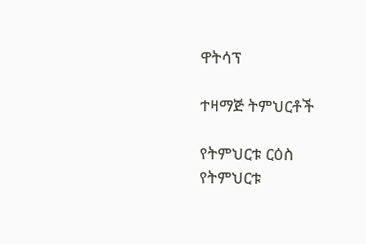ዋትሳፕ

ተዛማጅ ትምህርቶች

የትምህርቱ ርዕስ
የትምህርቱ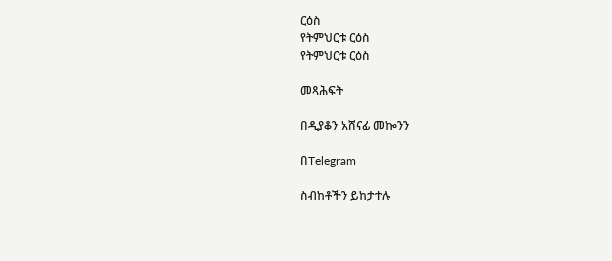ርዕስ
የትምህርቱ ርዕስ
የትምህርቱ ርዕስ

መጻሕፍት

በዲያቆን አሸናፊ መኰንን

በTelegram

ስብከቶችን ይከታተሉ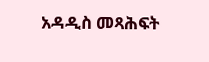አዳዲስ መጻሕፍት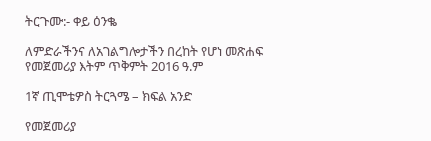ትርጉሙ:- ቀይ ዕንቈ

ለምድራችንና ለአገልግሎታችን በረከት የሆነ መጽሐፍ
የመጀመሪያ እትም ጥቅምት 2016 ዓ.ም

1ኛ ጢሞቴዎስ ትርጓሜ – ክፍል አንድ

የመጀመሪያ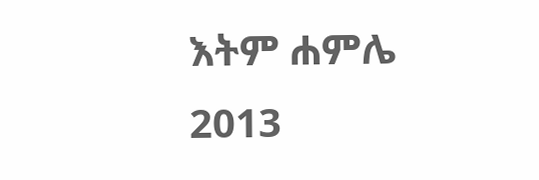እትም ሐምሌ 2013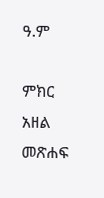ዓ.ም

ምክር አዘል መጽሐፍ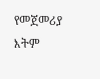የመጀመሪያ እትም